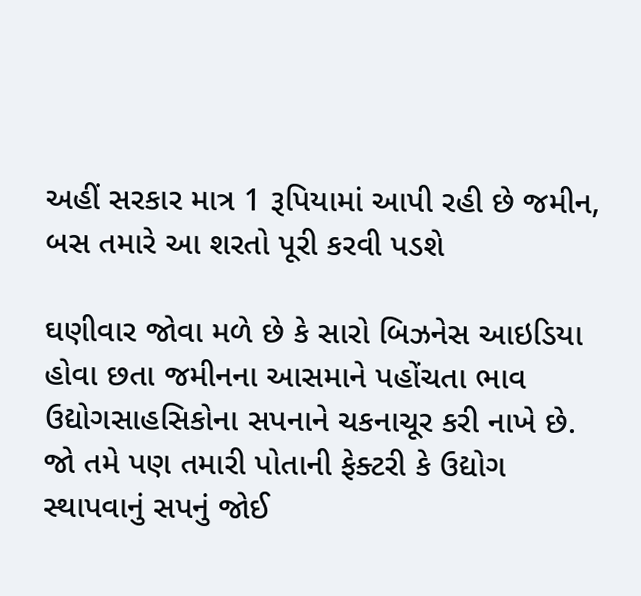અહીં સરકાર માત્ર 1 રૂપિયામાં આપી રહી છે જમીન, બસ તમારે આ શરતો પૂરી કરવી પડશે

ઘણીવાર જોવા મળે છે કે સારો બિઝનેસ આઇડિયા હોવા છતા જમીનના આસમાને પહોંચતા ભાવ ઉદ્યોગસાહસિકોના સપનાને ચકનાચૂર કરી નાખે છે. જો તમે પણ તમારી પોતાની ફેક્ટરી કે ઉદ્યોગ સ્થાપવાનું સપનું જોઈ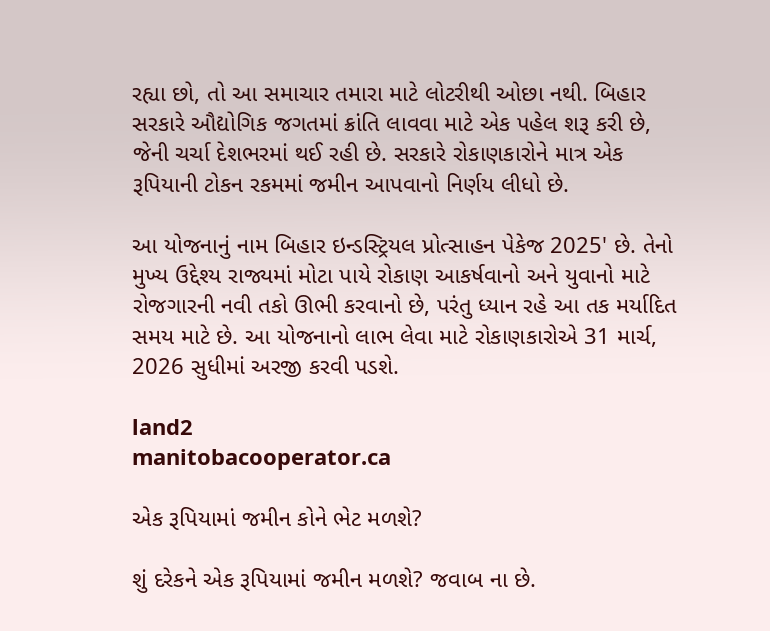રહ્યા છો, તો આ સમાચાર તમારા માટે લોટરીથી ઓછા નથી. બિહાર સરકારે ઔદ્યોગિક જગતમાં ક્રાંતિ લાવવા માટે એક પહેલ શરૂ કરી છે, જેની ચર્ચા દેશભરમાં થઈ રહી છે. સરકારે રોકાણકારોને માત્ર એક રૂપિયાની ટોકન રકમમાં જમીન આપવાનો નિર્ણય લીધો છે.

આ યોજનાનું નામ બિહાર ઇન્ડસ્ટ્રિયલ પ્રોત્સાહન પેકેજ 2025' છે. તેનો મુખ્ય ઉદ્દેશ્ય રાજ્યમાં મોટા પાયે રોકાણ આકર્ષવાનો અને યુવાનો માટે રોજગારની નવી તકો ઊભી કરવાનો છે, પરંતુ ધ્યાન રહે આ તક મર્યાદિત સમય માટે છે. આ યોજનાનો લાભ લેવા માટે રોકાણકારોએ 31 માર્ચ, 2026 સુધીમાં અરજી કરવી પડશે.

land2
manitobacooperator.ca

એક રૂપિયામાં જમીન કોને ભેટ મળશે?

શું દરેકને એક રૂપિયામાં જમીન મળશે? જવાબ ના છે.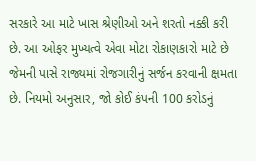સરકારે આ માટે ખાસ શ્રેણીઓ અને શરતો નક્કી કરી છે. આ ઓફર મુખ્યત્વે એવા મોટા રોકાણકારો માટે છે જેમની પાસે રાજ્યમાં રોજગારીનું સર્જન કરવાની ક્ષમતા છે. નિયમો અનુસાર, જો કોઈ કંપની 100 કરોડનું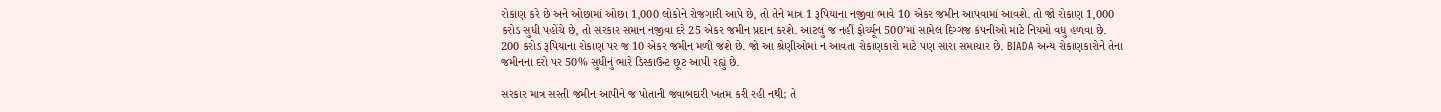રોકાણ કરે છે અને ઓછામાં ઓછા 1,000 લોકોને રોજગારી આપે છે, તો તેને માત્ર 1 રૂપિયાના નજીવા ભાવે 10 એકર જમીન આપવામાં આવશે. તો જો રોકાણ 1,000 કરોડ સુધી પહોંચે છે, તો સરકાર સમાન નજીવા દરે 25 એકર જમીન પ્રદાન કરશે. આટલું જ નહીં ફોર્ચ્યૂન 500’માં સામેલ દિગ્ગજ કંપનીઓ માટે નિયમો વધુ હળવા છે. 200 કરોડ રૂપિયાના રોકાણ પર જ 10 એકર જમીન મળી જશે છે. જો આ શ્રેણીઓમાં ન આવતા રોકાણકારો માટે પણ સારા સમાચાર છે. BIADA અન્ય રોકાણકારોને તેના જમીનના દરો પર 50% સુધીનું ભારે ડિસ્કાઉન્ટ છૂટ આપી રહ્યું છે.

સરકાર માત્ર સસ્તી જમીન આપીને જ પોતાની જવાબદારી ખતમ કરી રહી નથી; તે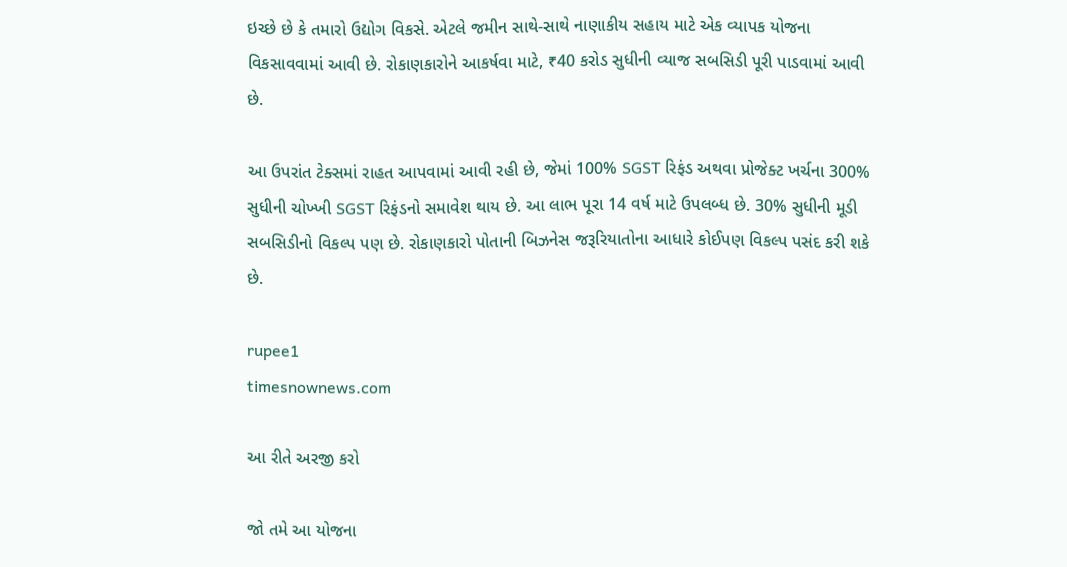ઇચ્છે છે કે તમારો ઉદ્યોગ વિકસે. એટલે જમીન સાથે-સાથે નાણાકીય સહાય માટે એક વ્યાપક યોજના વિકસાવવામાં આવી છે. રોકાણકારોને આકર્ષવા માટે, ₹40 કરોડ સુધીની વ્યાજ સબસિડી પૂરી પાડવામાં આવી છે.

આ ઉપરાંત ટેક્સમાં રાહત આપવામાં આવી રહી છે, જેમાં 100% SGST રિફંડ અથવા પ્રોજેક્ટ ખર્ચના 300% સુધીની ચોખ્ખી SGST રિફંડનો સમાવેશ થાય છે. આ લાભ પૂરા 14 વર્ષ માટે ઉપલબ્ધ છે. 30% સુધીની મૂડી સબસિડીનો વિકલ્પ પણ છે. રોકાણકારો પોતાની બિઝનેસ જરૂરિયાતોના આધારે કોઈપણ વિકલ્પ પસંદ કરી શકે છે.

rupee1
timesnownews.com

આ રીતે અરજી કરો

જો તમે આ યોજના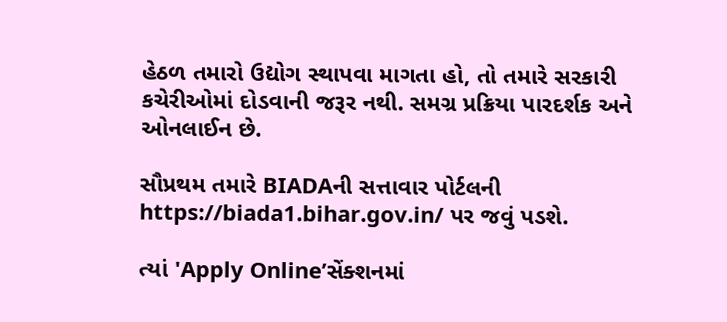હેઠળ તમારો ઉદ્યોગ સ્થાપવા માગતા હો, તો તમારે સરકારી કચેરીઓમાં દોડવાની જરૂર નથી. સમગ્ર પ્રક્રિયા પારદર્શક અને ઓનલાઈન છે.

સૌપ્રથમ તમારે BIADAની સત્તાવાર પોર્ટલની https://biada1.bihar.gov.in/ પર જવું પડશે.

ત્યાં 'Apply Online’સેંક્શનમાં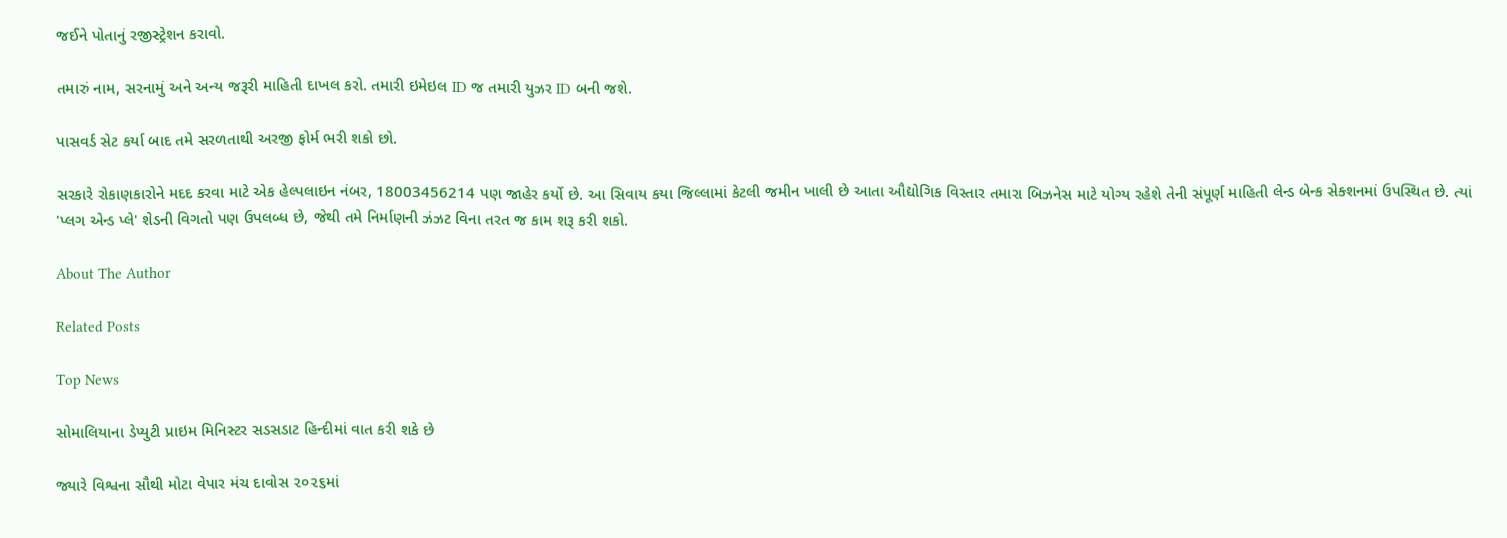જઈને પોતાનું રજીસ્ટ્રેશન કરાવો.

તમારું નામ, સરનામું અને અન્ય જરૂરી માહિતી દાખલ કરો. તમારી ઇમેઇલ ID જ તમારી યુઝર ID બની જશે.

પાસવર્ડ સેટ કર્યા બાદ તમે સરળતાથી અરજી ફોર્મ ભરી શકો છો.

સરકારે રોકાણકારોને મદદ કરવા માટે એક હેલ્પલાઇન નંબર, 18003456214 પણ જાહેર કર્યો છે. આ સિવાય કયા જિલ્લામાં કેટલી જમીન ખાલી છે આતા ઔદ્યોગિક વિસ્તાર તમારા બિઝનેસ માટે યોગ્ય રહેશે તેની સંપૂર્ણ માહિતી લેન્ડ બેન્ક સેક્શનમાં ઉપસ્થિત છે. ત્યાં 'પ્લગ એન્ડ પ્લે' શેડની વિગતો પણ ઉપલબ્ધ છે, જેથી તમે નિર્માણની ઝંઝટ વિના તરત જ કામ શરૂ કરી શકો.

About The Author

Related Posts

Top News

સોમાલિયાના ડેપ્યુટી પ્રાઇમ મિનિસ્ટર સડસડાટ હિન્દીમાં વાત કરી શકે છે

જ્યારે વિશ્વના સૌથી મોટા વેપાર મંચ દાવોસ ૨૦૨૬માં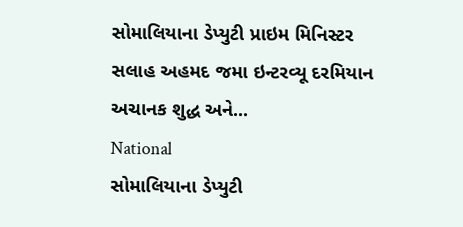સોમાલિયાના ડેપ્યુટી પ્રાઇમ મિનિસ્ટર સલાહ અહમદ જમા ઇન્ટરવ્યૂ દરમિયાન અચાનક શુદ્ધ અને...
National
સોમાલિયાના ડેપ્યુટી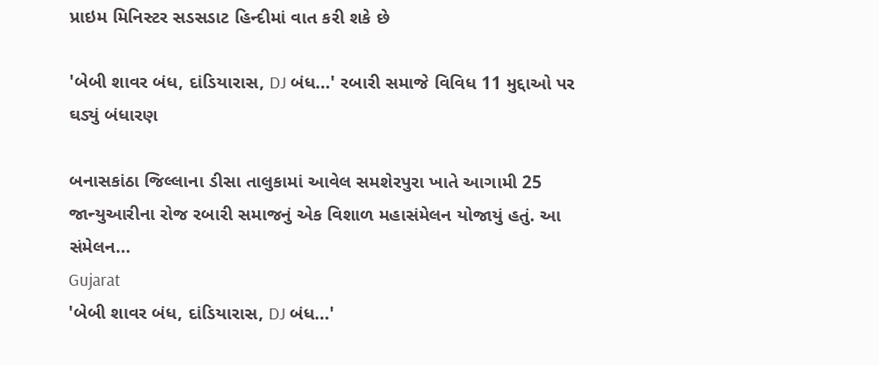પ્રાઇમ મિનિસ્ટર સડસડાટ હિન્દીમાં વાત કરી શકે છે

'બેબી શાવર બંધ, દાંડિયારાસ, DJ બંધ...' રબારી સમાજે વિવિધ 11 મુદ્દાઓ પર ઘડ્યું બંધારણ

બનાસકાંઠા જિલ્લાના ડીસા તાલુકામાં આવેલ સમશેરપુરા ખાતે આગામી 25 જાન્યુઆરીના રોજ રબારી સમાજનું એક વિશાળ મહાસંમેલન યોજાયું હતું. આ સંમેલન...
Gujarat
'બેબી શાવર બંધ, દાંડિયારાસ, DJ બંધ...'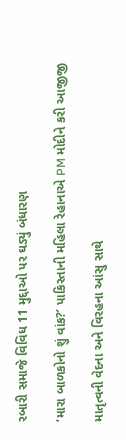રબારી સમાજે વિવિધ 11 મુદ્દાઓ પર ઘડ્યું બંધારણ

‘મારા બાળકોનો શું વાંક?’ પાકિસ્તાની મહિલા રેહાનાએ PM મોદીને કરી આજીજી

માતૃત્વની વેદના અને વિરહના આંસુ સાથે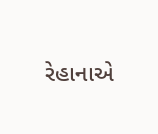રેહાનાએ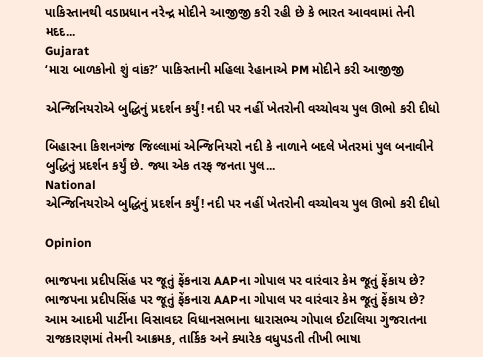પાકિસ્તાનથી વડાપ્રધાન નરેન્દ્ર મોદીને આજીજી કરી રહી છે કે ભારત આવવામાં તેની મદદ...
Gujarat
‘મારા બાળકોનો શું વાંક?’ પાકિસ્તાની મહિલા રેહાનાએ PM મોદીને કરી આજીજી

એન્જિનિયરોએ બુદ્ધિનું પ્રદર્શન કર્યું! નદી પર નહીં ખેતરોની વચ્ચોવચ પુલ ઊભો કરી દીધો

બિહારના કિશનગંજ જિલ્લામાં એન્જિનિયરો નદી કે નાળાને બદલે ખેતરમાં પુલ બનાવીને બુદ્ધિનું પ્રદર્શન કર્યું છે. જ્યા એક તરફ જનતા પુલ...
National
એન્જિનિયરોએ બુદ્ધિનું પ્રદર્શન કર્યું! નદી પર નહીં ખેતરોની વચ્ચોવચ પુલ ઊભો કરી દીધો

Opinion

ભાજપના પ્રદીપસિંહ પર જૂતું ફેંકનારા AAPના ગોપાલ પર વારંવાર કેમ જૂતું ફેંકાય છે? ભાજપના પ્રદીપસિંહ પર જૂતું ફેંકનારા AAPના ગોપાલ પર વારંવાર કેમ જૂતું ફેંકાય છે?
આમ આદમી પાર્ટીના વિસાવદર વિધાનસભાના ધારાસભ્ય ગોપાલ ઈટાલિયા ગુજરાતના રાજકારણમાં તેમની આક્રમક, તાર્કિક અને ક્યારેક વધુપડતી તીખી ભાષા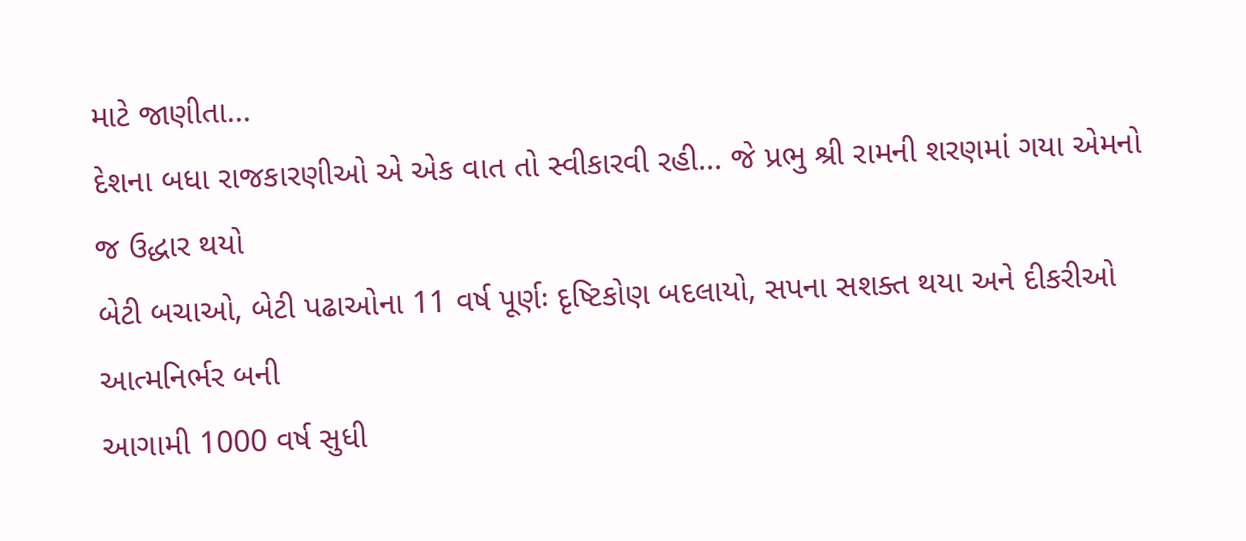માટે જાણીતા...
દેશના બધા રાજકારણીઓ એ એક વાત તો સ્વીકારવી રહી... જે પ્રભુ શ્રી રામની શરણમાં ગયા એમનો જ ઉદ્ધાર થયો
બેટી બચાઓ, બેટી પઢાઓના 11 વર્ષ પૂર્ણઃ દૃષ્ટિકોણ બદલાયો, સપના સશક્ત થયા અને દીકરીઓ આત્મનિર્ભર બની
આગામી 1000 વર્ષ સુધી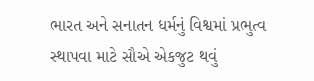ભારત અને સનાતન ધર્મનું વિશ્વમાં પ્રભુત્વ સ્થાપવા માટે સૌએ એકજુટ થવું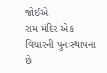જોઈએ
રામ મંદિર એક વિચારની પુનઃસ્થાપના છે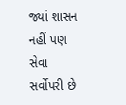જ્યાં શાસન નહીં પણ સેવા સર્વોપરી છે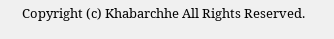Copyright (c) Khabarchhe All Rights Reserved.